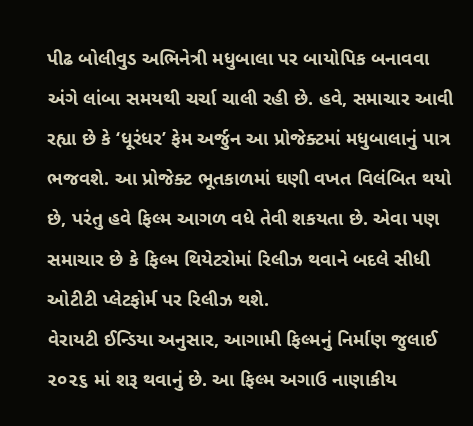પીઢ બોલીવુડ અભિનેત્રી મધુબાલા પર બાયોપિક બનાવવા અંગે લાંબા સમયથી ચર્ચા ચાલી રહી છે. હવે, સમાચાર આવી રહ્યા છે કે ‘ધૂરંધર’ ફેમ અર્જુન આ પ્રોજેક્ટમાં મધુબાલાનું પાત્ર ભજવશે. આ પ્રોજેક્ટ ભૂતકાળમાં ઘણી વખત વિલંબિત થયો છે, પરંતુ હવે ફિલ્મ આગળ વધે તેવી શકયતા છે. એવા પણ સમાચાર છે કે ફિલ્મ થિયેટરોમાં રિલીઝ થવાને બદલે સીધી ઓટીટી પ્લેટફોર્મ પર રિલીઝ થશે.
વેરાયટી ઈન્ડિયા અનુસાર, આગામી ફિલ્મનું નિર્માણ જુલાઈ ૨૦૨૬ માં શરૂ થવાનું છે. આ ફિલ્મ અગાઉ નાણાકીય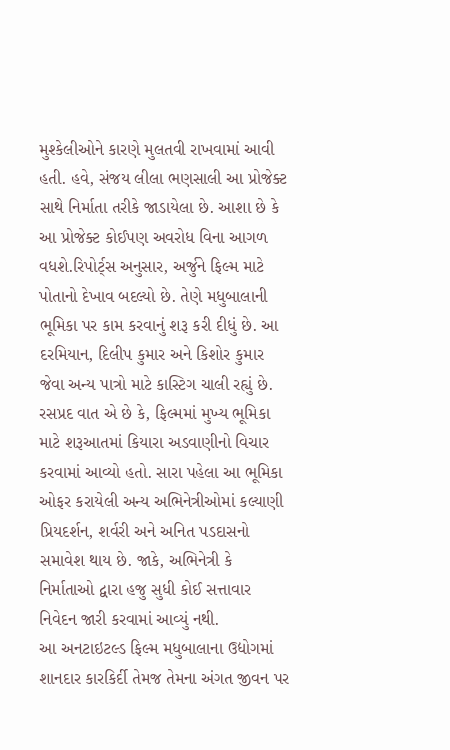મુશ્કેલીઓને કારણે મુલતવી રાખવામાં આવી હતી. હવે, સંજય લીલા ભણસાલી આ પ્રોજેક્ટ સાથે નિર્માતા તરીકે જાડાયેલા છે. આશા છે કે આ પ્રોજેક્ટ કોઈપણ અવરોધ વિના આગળ વધશે.રિપોર્ટ્‌સ અનુસાર, અર્જુને ફિલ્મ માટે પોતાનો દેખાવ બદલ્યો છે. તેણે મધુબાલાની ભૂમિકા પર કામ કરવાનું શરૂ કરી દીધું છે. આ દરમિયાન, દિલીપ કુમાર અને કિશોર કુમાર જેવા અન્ય પાત્રો માટે કાસ્ટિગ ચાલી રહ્યું છે.
રસપ્રદ વાત એ છે કે, ફિલ્મમાં મુખ્ય ભૂમિકા માટે શરૂઆતમાં કિયારા અડવાણીનો વિચાર કરવામાં આવ્યો હતો. સારા પહેલા આ ભૂમિકા ઓફર કરાયેલી અન્ય અભિનેત્રીઓમાં કલ્યાણી પ્રિયદર્શન, શર્વરી અને અનિત પડદાસનો સમાવેશ થાય છે. જાકે, અભિનેત્રી કે નિર્માતાઓ દ્વારા હજુ સુધી કોઈ સત્તાવાર નિવેદન જારી કરવામાં આવ્યું નથી.
આ અનટાઇટલ્ડ ફિલ્મ મધુબાલાના ઉદ્યોગમાં શાનદાર કારકિર્દી તેમજ તેમના અંગત જીવન પર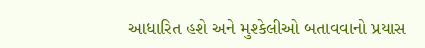આધારિત હશે અને મુશ્કેલીઓ બતાવવાનો પ્રયાસ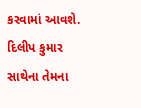કરવામાં આવશે. દિલીપ કુમાર સાથેના તેમના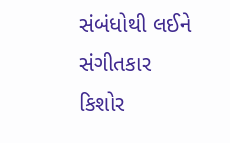સંબંધોથી લઈને સંગીતકાર કિશોર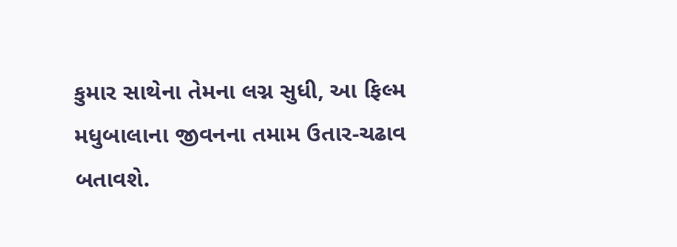કુમાર સાથેના તેમના લગ્ન સુધી, આ ફિલ્મ મધુબાલાના જીવનના તમામ ઉતાર-ચઢાવ બતાવશે.